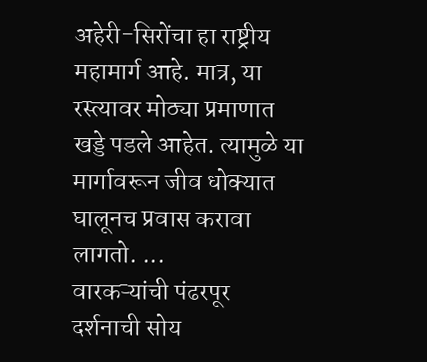अहेरी-सिरोंचा हा राष्ट्रीय महामार्ग आहे. मात्र, या रस्त्यावर मोठ्या प्रमाणात खड्डे पडले आहेत. त्यामुळे या मार्गावरून जीव धोक्यात घालूनच प्रवास करावा लागतो. ...
वारकऱ्यांची पंढरपूर दर्शनाची सोय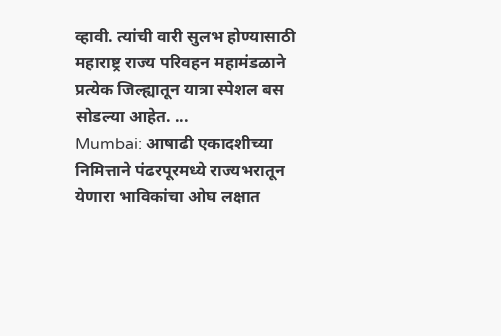व्हावी. त्यांची वारी सुलभ होण्यासाठी महाराष्ट्र राज्य परिवहन महामंडळाने प्रत्येक जिल्ह्यातून यात्रा स्पेशल बस सोडल्या आहेत. ...
Mumbai: आषाढी एकादशीच्या निमित्ताने पंढरपूरमध्ये राज्यभरातून येणारा भाविकांचा ओघ लक्षात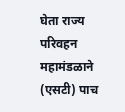घेता राज्य परिवहन महामंडळाने (एसटी) पाच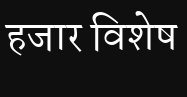हजार विशेष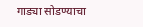गाड्या सोडण्याचा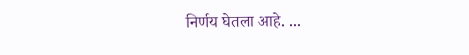निर्णय घेतला आहे. ...